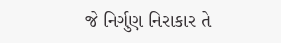જે નિર્ગુણ નિરાકાર તે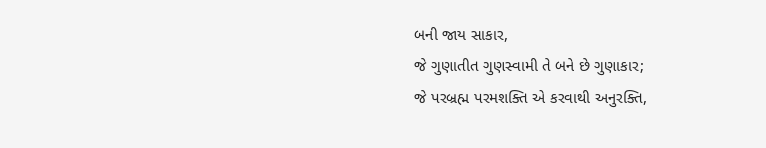બની જાય સાકાર,
જે ગુણાતીત ગુણસ્વામી તે બને છે ગુણાકાર;
જે પરબ્રહ્મ પરમશક્તિ એ કરવાથી અનુરક્તિ,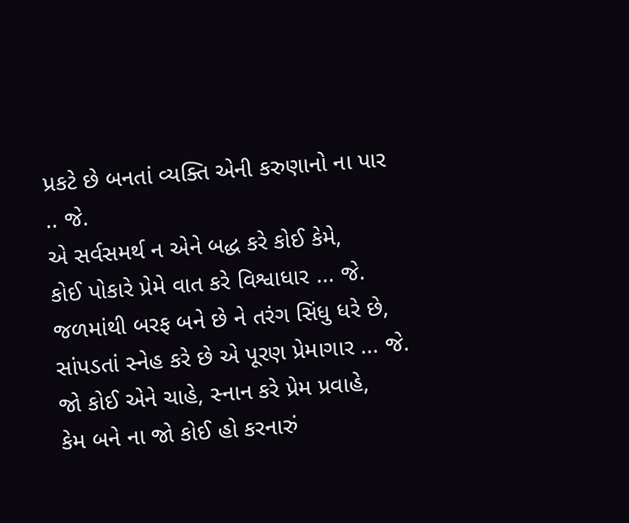પ્રકટે છે બનતાં વ્યક્તિ એની કરુણાનો ના પાર .. જે.
એ સર્વસમર્થ ન એને બદ્ધ કરે કોઈ કેમે,
કોઈ પોકારે પ્રેમે વાત કરે વિશ્વાધાર ... જે.
જળમાંથી બરફ બને છે ને તરંગ સિંધુ ધરે છે,
સાંપડતાં સ્નેહ કરે છે એ પૂરણ પ્રેમાગાર ... જે.
જો કોઈ એને ચાહે, સ્નાન કરે પ્રેમ પ્રવાહે,
કેમ બને ના જો કોઈ હો કરનારું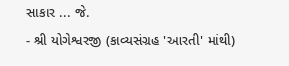સાકાર ... જે.
- શ્રી યોગેશ્વરજી (કાવ્યસંગ્રહ 'આરતી' માંથી)